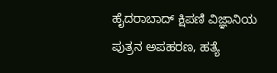ಹೈದರಾಬಾದ್ ಕ್ಷಿಪಣಿ ವಿಜ್ಞಾನಿಯ ಪುತ್ರನ ಅಪಹರಣ, ಹತ್ಯೆ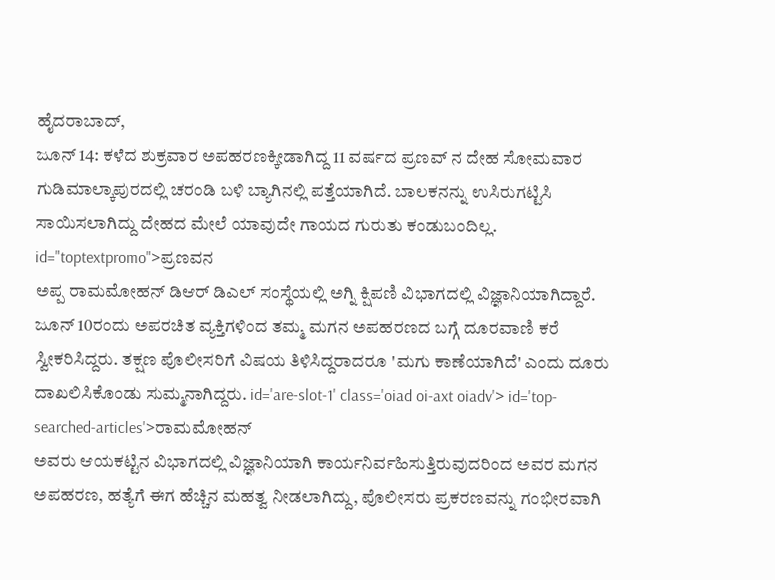ಹೈದರಾಬಾದ್,
ಜೂನ್ 14: ಕಳೆದ ಶುಕ್ರವಾರ ಅಪಹರಣಕ್ಕೀಡಾಗಿದ್ದ 11 ವರ್ಷದ ಪ್ರಣವ್ ನ ದೇಹ ಸೋಮವಾರ ಗುಡಿಮಾಲ್ಕಾಪುರದಲ್ಲಿ ಚರಂಡಿ ಬಳಿ ಬ್ಯಾಗಿನಲ್ಲಿ ಪತ್ತೆಯಾಗಿದೆ. ಬಾಲಕನನ್ನು ಉಸಿರುಗಟ್ಟಿಸಿ ಸಾಯಿಸಲಾಗಿದ್ದು ದೇಹದ ಮೇಲೆ ಯಾವುದೇ ಗಾಯದ ಗುರುತು ಕಂಡುಬಂದಿಲ್ಲ. id="toptextpromo">ಪ್ರಣವನ
ಅಪ್ಪ ರಾಮಮೋಹನ್ ಡಿಆರ್ ಡಿಎಲ್ ಸಂಸ್ಥೆಯಲ್ಲಿ ಅಗ್ನಿ ಕ್ಷಿಪಣಿ ವಿಭಾಗದಲ್ಲಿ ವಿಜ್ಞಾನಿಯಾಗಿದ್ದಾರೆ. ಜೂನ್ 10ರಂದು ಅಪರಚಿತ ವ್ಯಕ್ತಿಗಳಿಂದ ತಮ್ಮ ಮಗನ ಅಪಹರಣದ ಬಗ್ಗೆ ದೂರವಾಣಿ ಕರೆ ಸ್ವೀಕರಿಸಿದ್ದರು. ತಕ್ಷಣ ಪೊಲೀಸರಿಗೆ ವಿಷಯ ತಿಳಿಸಿದ್ದರಾದರೂ 'ಮಗು ಕಾಣೆಯಾಗಿದೆ' ಎಂದು ದೂರು ದಾಖಲಿಸಿಕೊಂಡು ಸುಮ್ಮನಾಗಿದ್ದರು. id='are-slot-1' class='oiad oi-axt oiadv'> id='top-searched-articles'>ರಾಮಮೋಹನ್
ಅವರು ಆಯಕಟ್ಟಿನ ವಿಭಾಗದಲ್ಲಿ ವಿಜ್ಞಾನಿಯಾಗಿ ಕಾರ್ಯನಿರ್ವಹಿಸುತ್ತಿರುವುದರಿಂದ ಅವರ ಮಗನ ಅಪಹರಣ, ಹತ್ಯೆಗೆ ಈಗ ಹೆಚ್ಚಿನ ಮಹತ್ವ ನೀಡಲಾಗಿದ್ದು, ಪೊಲೀಸರು ಪ್ರಕರಣವನ್ನು ಗಂಭೀರವಾಗಿ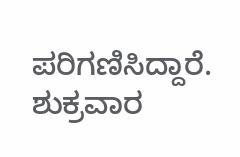ಪರಿಗಣಿಸಿದ್ದಾರೆ. ಶುಕ್ರವಾರ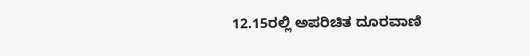12.15ರಲ್ಲಿ ಅಪರಿಚಿತ ದೂರವಾಣಿ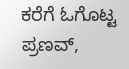ಕರೆಗೆ ಓಗೊಟ್ಟ ಪ್ರಣವ್,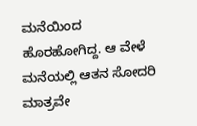ಮನೆಯಿಂದ ಹೊರಹೋಗಿದ್ದ. ಆ ವೇಳೆ ಮನೆಯಲ್ಲಿ ಆತನ ಸೋದರಿ ಮಾತ್ರವೇ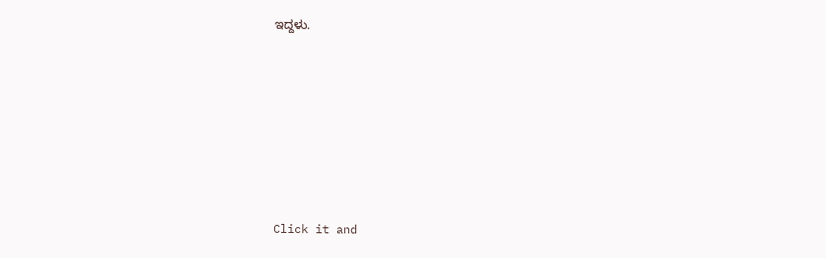ಇದ್ದಳು.











Click it and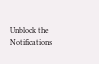Unblock the Notifications